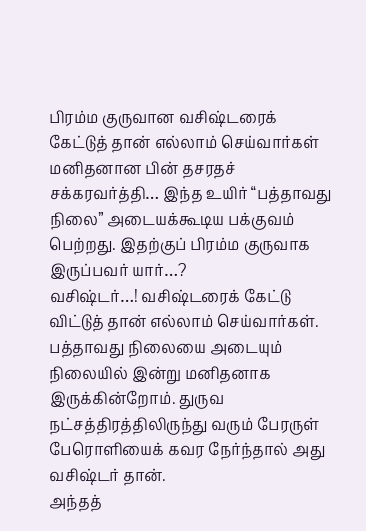பிரம்ம குருவான வசிஷ்டரைக் கேட்டுத் தான் எல்லாம் செய்வார்கள்
மனிதனான பின் தசரதச் சக்கரவர்த்தி… இந்த உயிர் “பத்தாவது நிலை” அடையக்கூடிய பக்குவம் பெற்றது. இதற்குப் பிரம்ம குருவாக இருப்பவர் யார்…?
வசிஷ்டர்…! வசிஷ்டரைக் கேட்டு விட்டுத் தான் எல்லாம் செய்வார்கள்.
பத்தாவது நிலையை அடையும் நிலையில் இன்று மனிதனாக இருக்கின்றோம். துருவ நட்சத்திரத்திலிருந்து வரும் பேரருள் பேரொளியைக் கவர நேர்ந்தால் அது வசிஷ்டர் தான்.
அந்தத்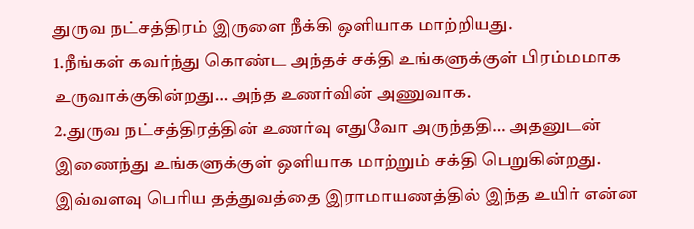துருவ நட்சத்திரம் இருளை நீக்கி ஒளியாக மாற்றியது.
1.நீங்கள் கவர்ந்து கொண்ட அந்தச் சக்தி உங்களுக்குள் பிரம்மமாக உருவாக்குகின்றது… அந்த உணர்வின் அணுவாக.
2.துருவ நட்சத்திரத்தின் உணர்வு எதுவோ அருந்ததி… அதனுடன் இணைந்து உங்களுக்குள் ஒளியாக மாற்றும் சக்தி பெறுகின்றது.
இவ்வளவு பெரிய தத்துவத்தை இராமாயணத்தில் இந்த உயிர் என்ன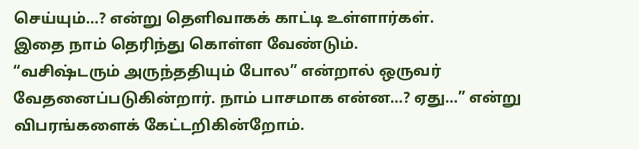செய்யும்…? என்று தெளிவாகக் காட்டி உள்ளார்கள்.
இதை நாம் தெரிந்து கொள்ள வேண்டும்.
“வசிஷ்டரும் அருந்ததியும் போல” என்றால் ஒருவர் வேதனைப்படுகின்றார். நாம் பாசமாக என்ன…? ஏது…” என்று விபரங்களைக் கேட்டறிகின்றோம்.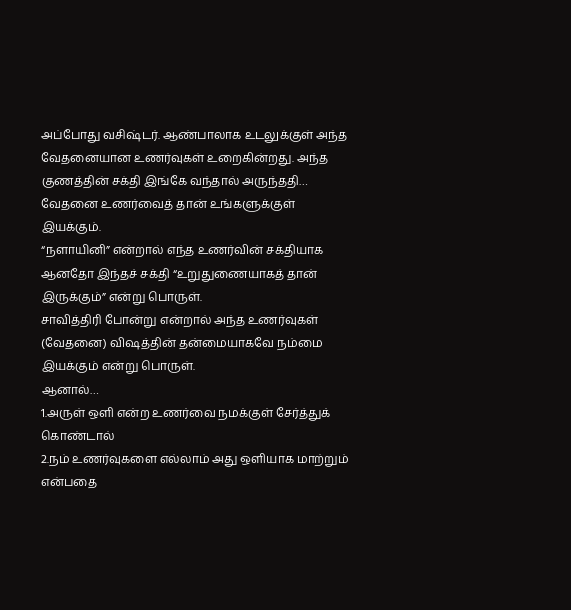அப்போது வசிஷ்டர். ஆண்பாலாக உடலுக்குள் அந்த வேதனையான உணர்வுகள் உறைகின்றது. அந்த குணத்தின் சக்தி இங்கே வந்தால் அருந்ததி… வேதனை உணர்வைத் தான் உங்களுக்குள் இயக்கும்.
“நளாயினி” என்றால் எந்த உணர்வின் சக்தியாக ஆனதோ இந்தச் சக்தி “உறுதுணையாகத் தான் இருக்கும்” என்று பொருள்.
சாவித்திரி போன்று என்றால் அந்த உணர்வுகள் (வேதனை) விஷத்தின் தன்மையாகவே நம்மை இயக்கும் என்று பொருள்.
ஆனால்…
1.அருள் ஒளி என்ற உணர்வை நமக்குள் சேர்த்துக் கொண்டால்
2.நம் உணர்வுகளை எல்லாம் அது ஒளியாக மாற்றும் என்பதை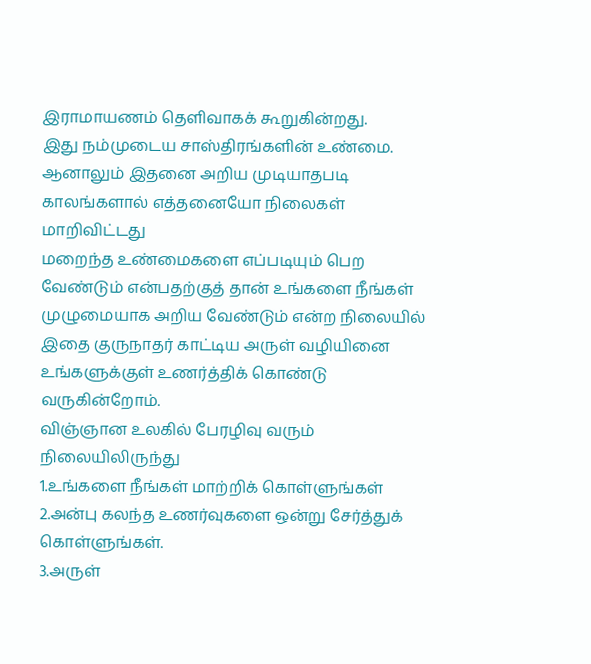இராமாயணம் தெளிவாகக் கூறுகின்றது.
இது நம்முடைய சாஸ்திரங்களின் உண்மை. ஆனாலும் இதனை அறிய முடியாதபடி காலங்களால் எத்தனையோ நிலைகள் மாறிவிட்டது
மறைந்த உண்மைகளை எப்படியும் பெற வேண்டும் என்பதற்குத் தான் உங்களை நீங்கள் முழுமையாக அறிய வேண்டும் என்ற நிலையில் இதை குருநாதர் காட்டிய அருள் வழியினை உங்களுக்குள் உணர்த்திக் கொண்டு வருகின்றோம்.
விஞ்ஞான உலகில் பேரழிவு வரும் நிலையிலிருந்து
1.உங்களை நீங்கள் மாற்றிக் கொள்ளுங்கள்
2.அன்பு கலந்த உணர்வுகளை ஒன்று சேர்த்துக் கொள்ளுங்கள்.
3.அருள்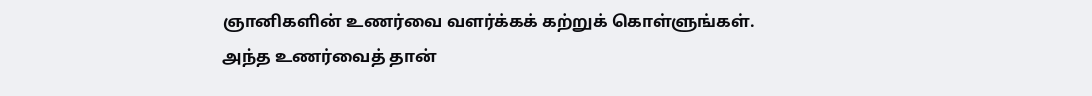ஞானிகளின் உணர்வை வளர்க்கக் கற்றுக் கொள்ளுங்கள்.
அந்த உணர்வைத் தான்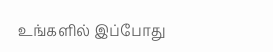உங்களில் இப்போது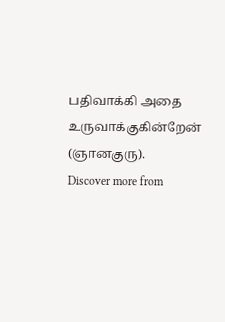பதிவாக்கி அதை உருவாக்குகின்றேன் (ஞானகுரு).
Discover more from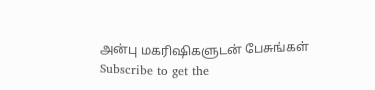அன்பு மகரிஷிகளுடன் பேசுங்கள்
Subscribe to get the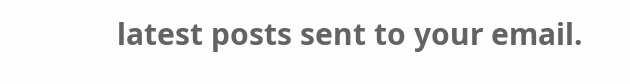latest posts sent to your email.